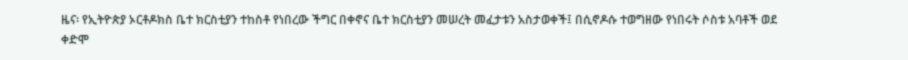ዜና፡ የኢትዮጵያ ኦርቶዶክስ ቤተ ክርስቲያን ተከስቶ የነበረው ችግር በቀኖና ቤተ ክርስቲያን መሠረት መፈታቱን አስታወቀች፤ በሲኖዶሱ ተወግዘው የነበሩት ሶስቱ አባቶች ወደ ቀድሞ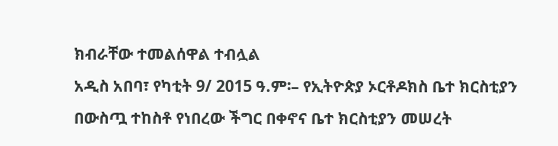ክብራቸው ተመልሰዋል ተብሏል
አዲስ አበባ፣ የካቲት 9/ 2015 ዓ.ም፡– የኢትዮጵያ ኦርቶዶክስ ቤተ ክርስቲያን በውስጧ ተከስቶ የነበረው ችግር በቀኖና ቤተ ክርስቲያን መሠረት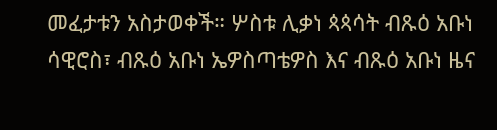መፈታቱን አስታወቀች። ሦስቱ ሊቃነ ጳጳሳት ብጹዕ አቡነ ሳዊሮስ፣ ብጹዕ አቡነ ኤዎስጣቴዎስ እና ብጹዕ አቡነ ዜና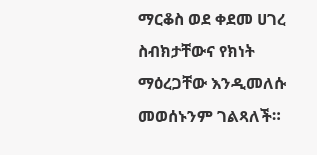ማርቆስ ወደ ቀደመ ሀገረ ስብክታቸውና የክነት ማዕረጋቸው እንዲመለሱ መወሰኑንም ገልጻለች።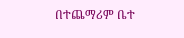በተጨማሪም ቤተ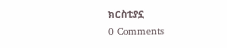ክርስቲያኗ
0 Comments